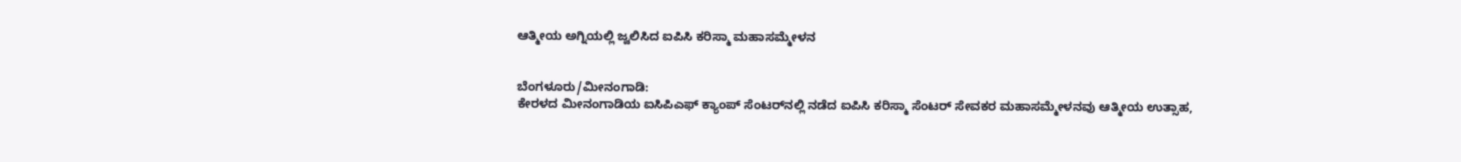ಆತ್ಮೀಯ ಅಗ್ನಿಯಲ್ಲಿ ಜ್ವಲಿಸಿದ ಐಪಿಸಿ ಕರಿಸ್ಮಾ ಮಹಾಸಮ್ಮೇಳನ


ಬೆಂಗಳೂರು/ಮೀನಂಗಾಡಿ:
ಕೇರಳದ ಮೀನಂಗಾಡಿಯ ಐಸಿಪಿಎಫ್ ಕ್ಯಾಂಪ್ ಸೆಂಟರ್‌ನಲ್ಲಿ ನಡೆದ ಐಪಿಸಿ ಕರಿಸ್ಮಾ ಸೆಂಟರ್ ಸೇವಕರ ಮಹಾಸಮ್ಮೇಳನವು ಆತ್ಮೀಯ ಉತ್ಸಾಹ,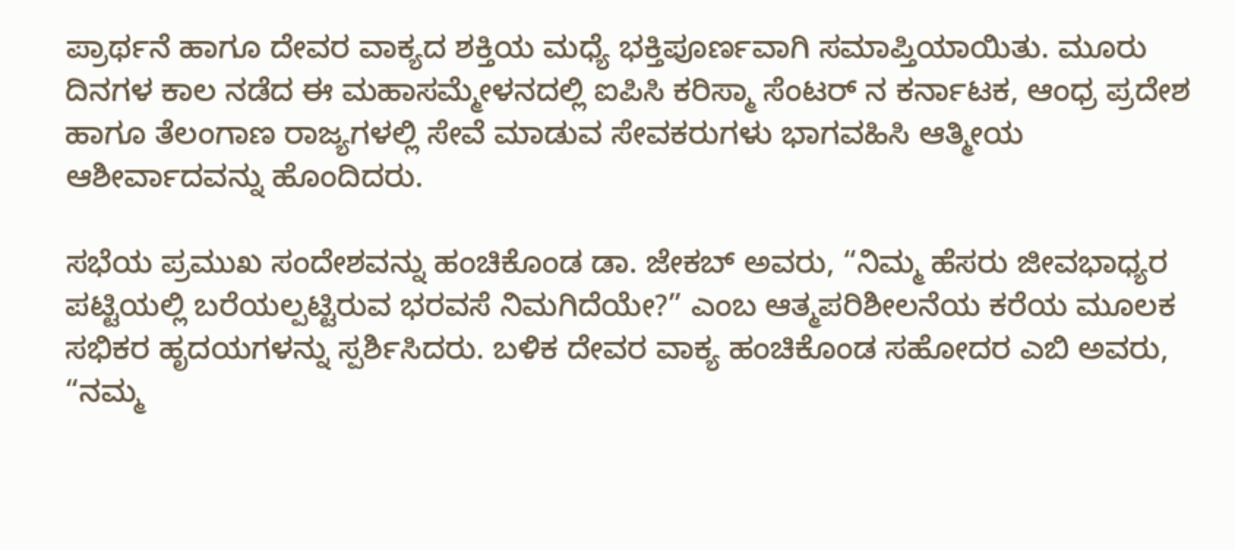ಪ್ರಾರ್ಥನೆ ಹಾಗೂ ದೇವರ ವಾಕ್ಯದ ಶಕ್ತಿಯ ಮಧ್ಯೆ ಭಕ್ತಿಪೂರ್ಣವಾಗಿ ಸಮಾಪ್ತಿಯಾಯಿತು. ಮೂರು ದಿನಗಳ ಕಾಲ ನಡೆದ ಈ ಮಹಾಸಮ್ಮೇಳನದಲ್ಲಿ ಐಪಿಸಿ ಕರಿಸ್ಮಾ ಸೆಂಟರ್ ನ ಕರ್ನಾಟಕ, ಆಂಧ್ರ ಪ್ರದೇಶ ಹಾಗೂ ತೆಲಂಗಾಣ ರಾಜ್ಯಗಳಲ್ಲಿ ಸೇವೆ ಮಾಡುವ ಸೇವಕರುಗಳು ಭಾಗವಹಿಸಿ ಆತ್ಮೀಯ ಆಶೀರ್ವಾದವನ್ನು ಹೊಂದಿದರು.

ಸಭೆಯ ಪ್ರಮುಖ ಸಂದೇಶವನ್ನು ಹಂಚಿಕೊಂಡ ಡಾ. ಜೇಕಬ್ ಅವರು, “ನಿಮ್ಮ ಹೆಸರು ಜೀವಭಾಧ್ಯರ ಪಟ್ಟಿಯಲ್ಲಿ ಬರೆಯಲ್ಪಟ್ಟಿರುವ ಭರವಸೆ ನಿಮಗಿದೆಯೇ?” ಎಂಬ ಆತ್ಮಪರಿಶೀಲನೆಯ ಕರೆಯ ಮೂಲಕ ಸಭಿಕರ ಹೃದಯಗಳನ್ನು ಸ್ಪರ್ಶಿಸಿದರು. ಬಳಿಕ ದೇವರ ವಾಕ್ಯ ಹಂಚಿಕೊಂಡ ಸಹೋದರ ಎಬಿ ಅವರು, “ನಮ್ಮ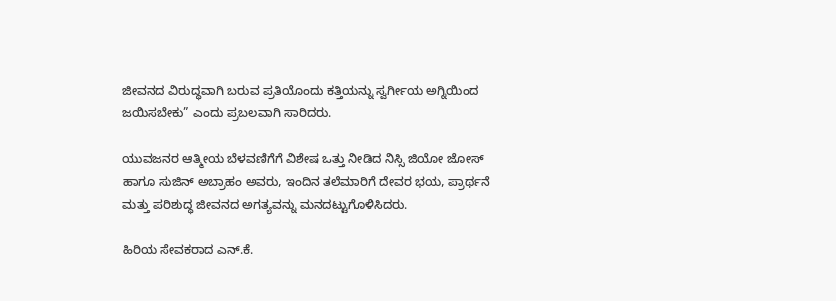ಜೀವನದ ವಿರುದ್ಧವಾಗಿ ಬರುವ ಪ್ರತಿಯೊಂದು ಕತ್ತಿಯನ್ನು ಸ್ವರ್ಗೀಯ ಅಗ್ನಿಯಿಂದ ಜಯಿಸಬೇಕು” ಎಂದು ಪ್ರಬಲವಾಗಿ ಸಾರಿದರು.

ಯುವಜನರ ಆತ್ಮೀಯ ಬೆಳವಣಿಗೆಗೆ ವಿಶೇಷ ಒತ್ತು ನೀಡಿದ ನಿಸ್ಸಿ ಜಿಯೋ ಜೋಸ್ ಹಾಗೂ ಸುಜಿನ್ ಅಬ್ರಾಹಂ ಅವರು, ಇಂದಿನ ತಲೆಮಾರಿಗೆ ದೇವರ ಭಯ, ಪ್ರಾರ್ಥನೆ ಮತ್ತು ಪರಿಶುದ್ಧ ಜೀವನದ ಅಗತ್ಯವನ್ನು ಮನದಟ್ಟುಗೊಳಿಸಿದರು.

ಹಿರಿಯ ಸೇವಕರಾದ ಎನ್.ಕೆ.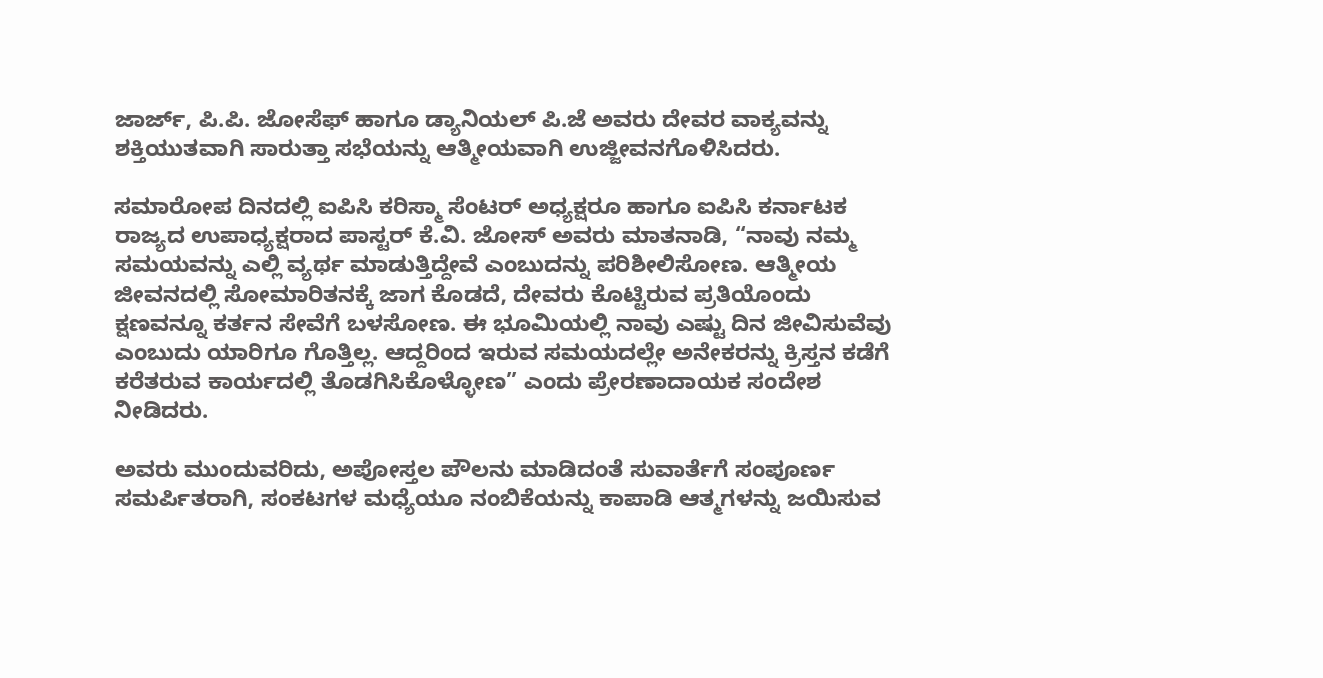ಜಾರ್ಜ್, ಪಿ.ಪಿ. ಜೋಸೆಫ್ ಹಾಗೂ ಡ್ಯಾನಿಯಲ್ ಪಿ.ಜೆ ಅವರು ದೇವರ ವಾಕ್ಯವನ್ನು ಶಕ್ತಿಯುತವಾಗಿ ಸಾರುತ್ತಾ ಸಭೆಯನ್ನು ಆತ್ಮೀಯವಾಗಿ ಉಜ್ಜೀವನಗೊಳಿಸಿದರು.

ಸಮಾರೋಪ ದಿನದಲ್ಲಿ ಐಪಿಸಿ ಕರಿಸ್ಮಾ ಸೆಂಟರ್ ಅಧ್ಯಕ್ಷರೂ ಹಾಗೂ ಐಪಿಸಿ ಕರ್ನಾಟಕ ರಾಜ್ಯದ ಉಪಾಧ್ಯಕ್ಷರಾದ ಪಾಸ್ಟರ್ ಕೆ.ವಿ. ಜೋಸ್ ಅವರು ಮಾತನಾಡಿ, “ನಾವು ನಮ್ಮ ಸಮಯವನ್ನು ಎಲ್ಲಿ ವ್ಯರ್ಥ ಮಾಡುತ್ತಿದ್ದೇವೆ ಎಂಬುದನ್ನು ಪರಿಶೀಲಿಸೋಣ. ಆತ್ಮೀಯ ಜೀವನದಲ್ಲಿ ಸೋಮಾರಿತನಕ್ಕೆ ಜಾಗ ಕೊಡದೆ, ದೇವರು ಕೊಟ್ಟಿರುವ ಪ್ರತಿಯೊಂದು ಕ್ಷಣವನ್ನೂ ಕರ್ತನ ಸೇವೆಗೆ ಬಳಸೋಣ. ಈ ಭೂಮಿಯಲ್ಲಿ ನಾವು ಎಷ್ಟು ದಿನ ಜೀವಿಸುವೆವು ಎಂಬುದು ಯಾರಿಗೂ ಗೊತ್ತಿಲ್ಲ. ಆದ್ದರಿಂದ ಇರುವ ಸಮಯದಲ್ಲೇ ಅನೇಕರನ್ನು ಕ್ರಿಸ್ತನ ಕಡೆಗೆ ಕರೆತರುವ ಕಾರ್ಯದಲ್ಲಿ ತೊಡಗಿಸಿಕೊಳ್ಳೋಣ” ಎಂದು ಪ್ರೇರಣಾದಾಯಕ ಸಂದೇಶ ನೀಡಿದರು.

ಅವರು ಮುಂದುವರಿದು, ಅಪೋಸ್ತಲ ಪೌಲನು ಮಾಡಿದಂತೆ ಸುವಾರ್ತೆಗೆ ಸಂಪೂರ್ಣ ಸಮರ್ಪಿತರಾಗಿ, ಸಂಕಟಗಳ ಮಧ್ಯೆಯೂ ನಂಬಿಕೆಯನ್ನು ಕಾಪಾಡಿ ಆತ್ಮಗಳನ್ನು ಜಯಿಸುವ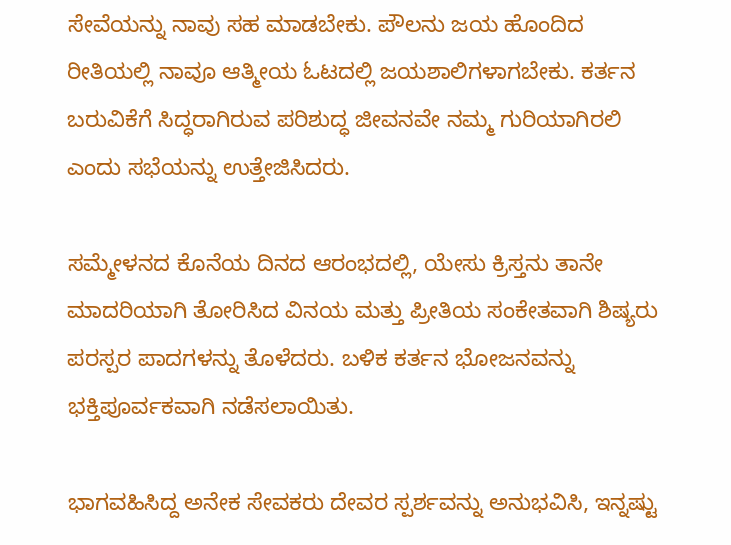ಸೇವೆಯನ್ನು ನಾವು ಸಹ ಮಾಡಬೇಕು. ಪೌಲನು ಜಯ ಹೊಂದಿದ ರೀತಿಯಲ್ಲಿ ನಾವೂ ಆತ್ಮೀಯ ಓಟದಲ್ಲಿ ಜಯಶಾಲಿಗಳಾಗಬೇಕು. ಕರ್ತನ ಬರುವಿಕೆಗೆ ಸಿದ್ಧರಾಗಿರುವ ಪರಿಶುದ್ಧ ಜೀವನವೇ ನಮ್ಮ ಗುರಿಯಾಗಿರಲಿ ಎಂದು ಸಭೆಯನ್ನು ಉತ್ತೇಜಿಸಿದರು.

ಸಮ್ಮೇಳನದ ಕೊನೆಯ ದಿನದ ಆರಂಭದಲ್ಲಿ, ಯೇಸು ಕ್ರಿಸ್ತನು ತಾನೇ ಮಾದರಿಯಾಗಿ ತೋರಿಸಿದ ವಿನಯ ಮತ್ತು ಪ್ರೀತಿಯ ಸಂಕೇತವಾಗಿ ಶಿಷ್ಯರು ಪರಸ್ಪರ ಪಾದಗಳನ್ನು ತೊಳೆದರು. ಬಳಿಕ ಕರ್ತನ ಭೋಜನವನ್ನು ಭಕ್ತಿಪೂರ್ವಕವಾಗಿ ನಡೆಸಲಾಯಿತು.

ಭಾಗವಹಿಸಿದ್ದ ಅನೇಕ ಸೇವಕರು ದೇವರ ಸ್ಪರ್ಶವನ್ನು ಅನುಭವಿಸಿ, ಇನ್ನಷ್ಟು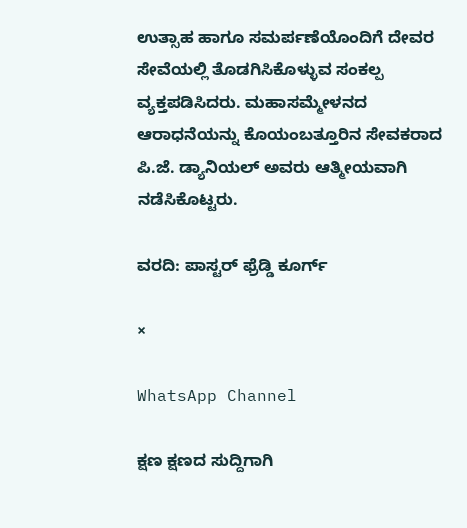ಉತ್ಸಾಹ ಹಾಗೂ ಸಮರ್ಪಣೆಯೊಂದಿಗೆ ದೇವರ ಸೇವೆಯಲ್ಲಿ ತೊಡಗಿಸಿಕೊಳ್ಳುವ ಸಂಕಲ್ಪ ವ್ಯಕ್ತಪಡಿಸಿದರು. ಮಹಾಸಮ್ಮೇಳನದ ಆರಾಧನೆಯನ್ನು ಕೊಯಂಬತ್ತೂರಿನ ಸೇವಕರಾದ ಪಿ.ಜೆ. ಡ್ಯಾನಿಯಲ್ ಅವರು ಆತ್ಮೀಯವಾಗಿ ನಡೆಸಿಕೊಟ್ಟರು.

ವರದಿ: ಪಾಸ್ಟರ್ ಫ್ರೆಡ್ಡಿ ಕೂರ್ಗ್

×

WhatsApp Channel

ಕ್ಷಣ ಕ್ಷಣದ ಸುದ್ದಿಗಾಗಿ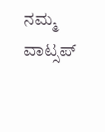ನಮ್ಮ ವಾಟ್ಸಪ್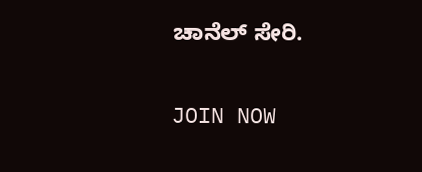ಚಾನೆಲ್ ಸೇರಿ.

JOIN NOW